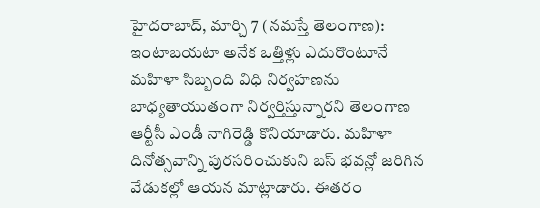హైదరాబాద్, మార్చి 7 (నమస్తే తెలంగాణ): ఇంటాబయటా అనేక ఒత్తిళ్లు ఎదురొంటూనే మహిళా సిబ్బంది విధి నిర్వహణను బాధ్యతాయుతంగా నిర్వర్తిస్తున్నారని తెలంగాణ ఆర్టీసీ ఎండీ నాగిరెడ్డి కొనియాడారు. మహిళా దినోత్సవాన్ని పురసరించుకుని బస్ భవన్లో జరిగిన వేడుకల్లో ఆయన మాట్లాడారు. ఈతరం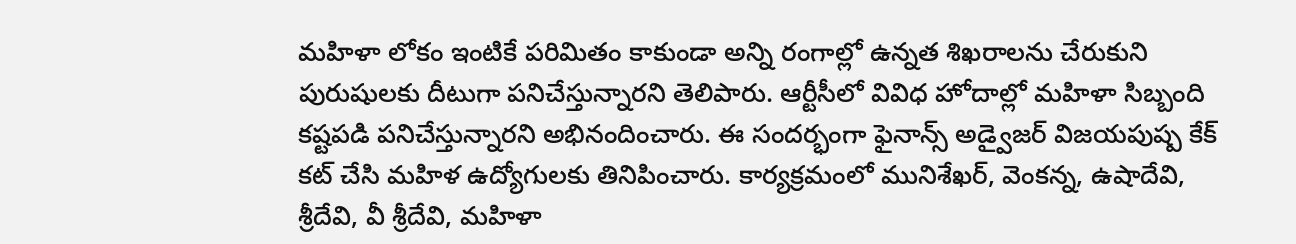మహిళా లోకం ఇంటికే పరిమితం కాకుండా అన్ని రంగాల్లో ఉన్నత శిఖరాలను చేరుకుని పురుషులకు దీటుగా పనిచేస్తున్నారని తెలిపారు. ఆర్టీసీలో వివిధ హోదాల్లో మహిళా సిబ్బంది కష్టపడి పనిచేస్తున్నారని అభినందించారు. ఈ సందర్భంగా ఫైనాన్స్ అడ్వైజర్ విజయపుష్ప కేక్ కట్ చేసి మహిళ ఉద్యోగులకు తినిపించారు. కార్యక్రమంలో మునిశేఖర్, వెంకన్న, ఉషాదేవి, శ్రీదేవి, వీ శ్రీదేవి, మహిళా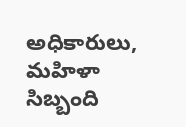అధికారులు, మహిళా సిబ్బంది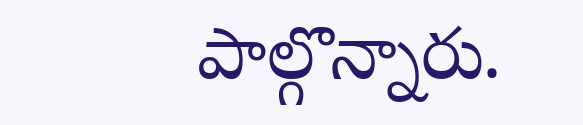పాల్గొన్నారు.